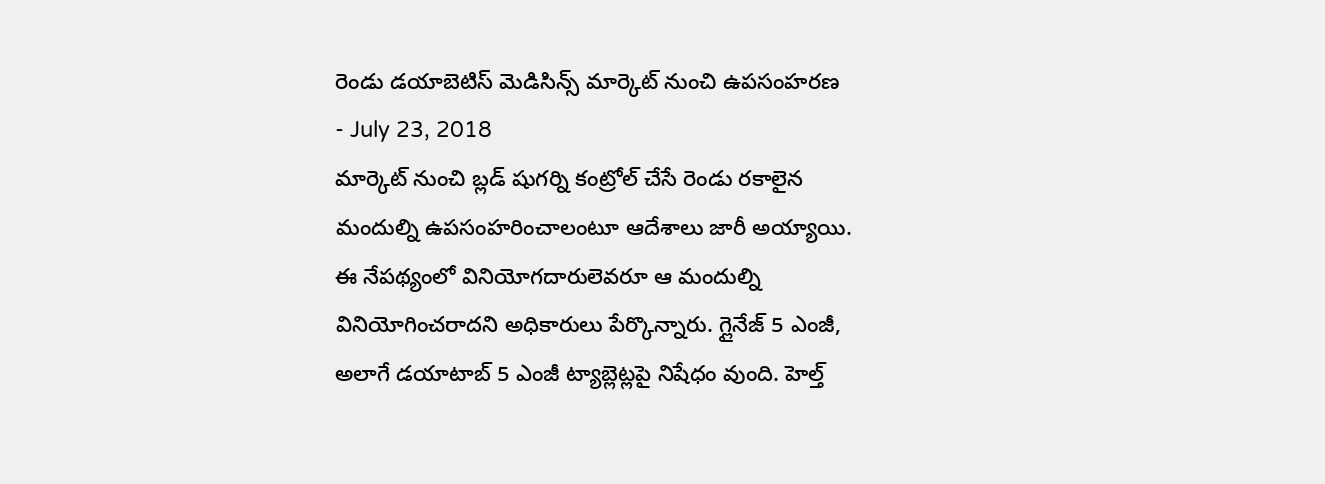రెండు డయాబెటిస్ మెడిసిన్స్ మార్కెట్ నుంచి ఉపసంహరణ
- July 23, 2018
మార్కెట్ నుంచి బ్లడ్ షుగర్ని కంట్రోల్ చేసే రెండు రకాలైన మందుల్ని ఉపసంహరించాలంటూ ఆదేశాలు జారీ అయ్యాయి. ఈ నేపథ్యంలో వినియోగదారులెవరూ ఆ మందుల్ని వినియోగించరాదని అధికారులు పేర్కొన్నారు. గ్లైనేజ్ 5 ఎంజీ, అలాగే డయాటాబ్ 5 ఎంజీ ట్యాబ్లెట్లపై నిషేధం వుంది. హెల్త్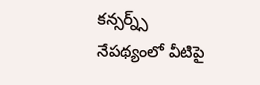కన్సర్న్స్ నేపథ్యంలో వీటిపై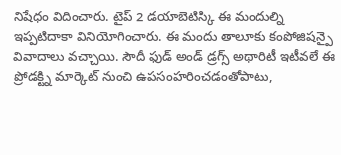నిషేధం విదించారు. టైప్ 2 డయాబెటిస్కి ఈ మందుల్ని ఇప్పటిదాకా వినియోగించారు. ఈ మందు తాలూకు కంపోజిషన్పై వివాదాలు వచ్చాయి. సౌదీ ఫుడ్ అండ్ డ్రగ్స్ అథారిటీ ఇటీవలే ఈ ప్రోడక్ట్ని మార్కెట్ నుంచి ఉపసంహరించడంతోపాటు,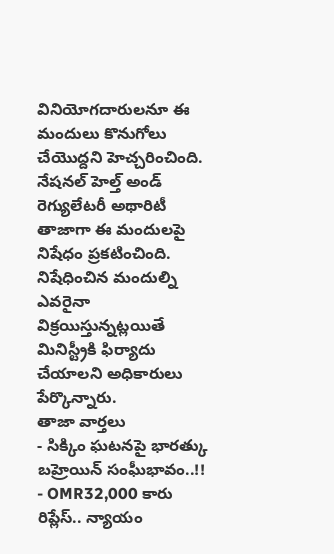వినియోగదారులనూ ఈ మందులు కొనుగోలు చేయొద్దని హెచ్చరించింది. నేషనల్ హెల్త్ అండ్ రెగ్యులేటరీ అథారిటీ తాజాగా ఈ మందులపై నిషేధం ప్రకటించింది. నిషేధించిన మందుల్ని ఎవరైనా విక్రయిస్తున్నట్లయితే మినిస్ట్రీకి ఫిర్యాదు చేయాలని అధికారులు పేర్కొన్నారు.
తాజా వార్తలు
- సిక్కిం ఘటనపై భారత్కు బహ్రెయిన్ సంఘీభావం..!!
- OMR32,000 కారు రిప్లేస్.. న్యాయం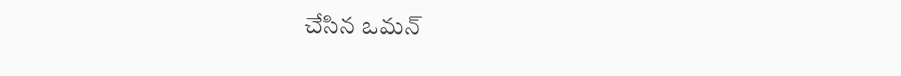చేసిన ఒమన్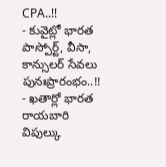CPA..!!
- కువైట్లో భారత పాస్పోర్ట్, వీసా, కాన్సులర్ సేవలు పునఃప్రారంభం..!!
- ఖతార్లో భారత రాయబారి విపుల్కు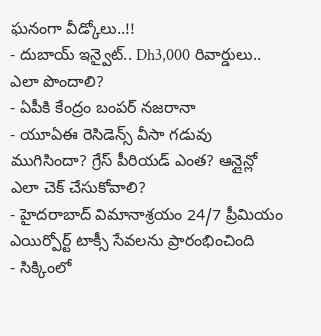ఘనంగా వీడ్కోలు..!!
- దుబాయ్ ఇన్వైట్.. Dh3,000 రివార్డులు.. ఎలా పొందాలి?
- ఏపీకి కేంద్రం బంపర్ నజరానా
- యూఏఈ రెసిడెన్స్ వీసా గడువు ముగిసిందా? గ్రేస్ పీరియడ్ ఎంత? ఆన్లైన్లో ఎలా చెక్ చేసుకోవాలి?
- హైదరాబాద్ విమానాశ్రయం 24/7 ప్రీమియం ఎయిర్పోర్ట్ టాక్సీ సేవలను ప్రారంభించింది
- సిక్కింలో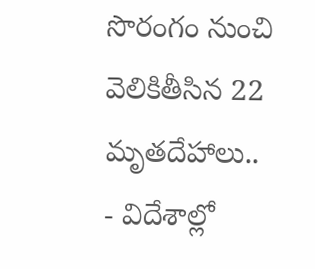సొరంగం నుంచి వెలికితీసిన 22 మృతదేహాలు..
- విదేశాల్లో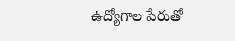ఉద్యోగాల పేరుతో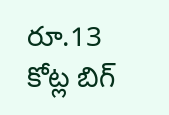రూ.13 కోట్ల బిగ్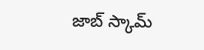జాబ్ స్కామ్